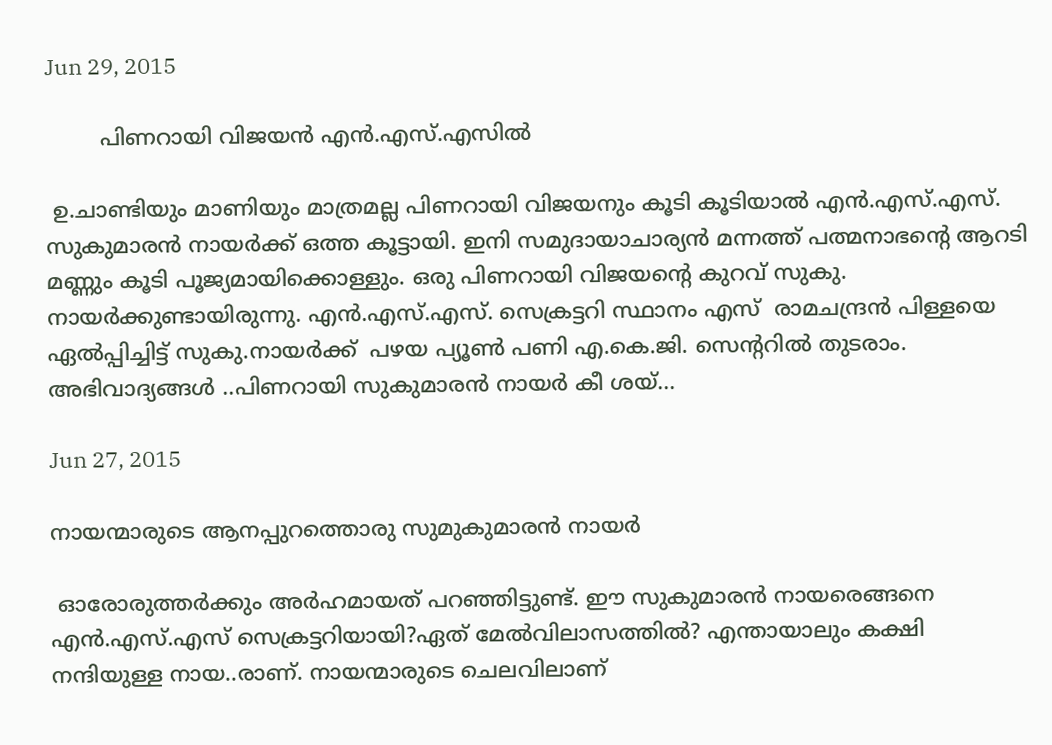Jun 29, 2015

        പിണറായി വിജയന്‍ എന്‍.എസ്.എസില്‍

 ഉ.ചാണ്ടിയും മാണിയും മാത്രമല്ല പിണറായി വിജയനും കൂടി കൂടിയാല്‍ എന്‍.എസ്.എസ്. സുകുമാരന്‍ നായര്‍ക്ക് ഒത്ത കൂട്ടായി. ഇനി സമുദായാചാര്യന്‍ മന്നത്ത് പത്മനാഭന്റെ ആറടി മണ്ണും കൂടി പൂജ്യമായിക്കൊള്ളും. ഒരു പിണറായി വിജയന്റെ കുറവ് സുകു. നായര്‍ക്കുണ്ടായിരുന്നു. എന്‍.എസ്.എസ്. സെക്രട്ടറി സ്ഥാനം എസ്  രാമചന്ദ്രന്‍ പിള്ളയെ ഏല്‍പ്പിച്ചിട്ട് സുകു.നായര്‍ക്ക്  പഴയ പ്യൂണ്‍ പണി എ.കെ.ജി. സെന്ററില്‍ തുടരാം. അഭിവാദ്യങ്ങള്‍ ..പിണറായി സുകുമാരന്‍ നായര്‍ കീ ശയ്...

Jun 27, 2015

നായന്മാരുടെ ആനപ്പുറത്തൊരു സുമുകുമാരന്‍ നായര്‍

 ഓരോരുത്തര്‍ക്കും അര്‍ഹമായത് പറഞ്ഞിട്ടുണ്ട്. ഈ സുകുമാരന്‍ നായരെങ്ങനെ എന്‍.എസ്.എസ് സെക്രട്ടറിയായി?ഏത് മേല്‍വിലാസത്തില്‍? എന്തായാലും കക്ഷി  നന്ദിയുള്ള നായ..രാണ്. നായന്മാരുടെ ചെലവിലാണ്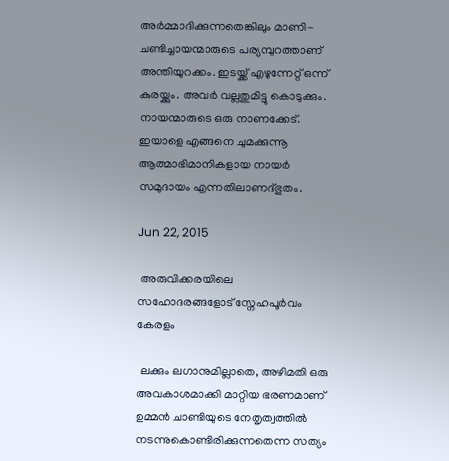അര്‍മ്മാദിക്കുന്നതെങ്കിലും മാണി-ചണ്ടിച്ചായന്മാരുടെ പര്യമ്പുറത്താണ് അന്തിയുറക്കം. ഇടയ്ക്ക് എഴുന്നേറ്റ് ഒന്ന് കുരയ്ക്കും. അവര്‍ വല്ലതുമിട്ടു കൊടുക്കും. നായന്മാരുടെ ഒരു നാണക്കേട്. ഇയാളെ എങ്ങനെ ചുമക്കുന്നൂ ആത്മാഭിമാനികളായ നായര്‍ സമുദായം എന്നതിലാണദ്ഭുതം.

Jun 22, 2015

 അരുവിക്കരയിലെ സഹോദരങ്ങളോട് സ്നേഹപൂര്‍വം കേരളം

 ലക്കും ലഗാനുമില്ലാതെ, അഴിമതി ഒരു അവകാശമാക്കി മാറ്റിയ ഭരണമാണ് ഉമ്മന്‍ ചാണ്ടിയുടെ നേതൃത്വത്തില്‍ നടന്നുകൊണ്ടിരിക്കുന്നതെന്ന സത്യം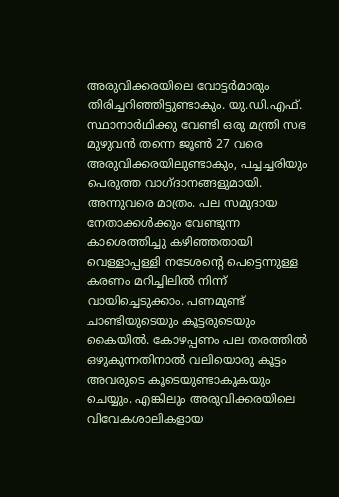അരുവിക്കരയിലെ വോട്ടര്‍മാരും തിരിച്ചറിഞ്ഞിട്ടുണ്ടാകും. യു.ഡി.എഫ്. സ്ഥാനാര്‍ഥിക്കു വേണ്ടി ഒരു മന്ത്രി സഭ മുഴുവന്‍ തന്നെ ജൂണ്‍ 27 വരെ അരുവിക്കരയിലുണ്ടാകും, പച്ചച്ചരിയും പെരുത്ത വാഗ്ദാനങ്ങളുമായി. അന്നുവരെ മാത്രം. പല സമുദായ നേതാക്കള്‍ക്കും വേണ്ടുന്ന കാശെത്തിച്ചു കഴിഞ്ഞതായി വെള്ളാപ്പള്ളി നടേശന്റെ പെട്ടെന്നുള്ള കരണം മറിച്ചിലില്‍ നിന്ന് വായിച്ചെടുക്കാം. പണമുണ്ട് ചാണ്ടിയുടെയും കൂട്ടരുടെയും കൈയില്‍. കോഴപ്പണം പല തരത്തില്‍ ഒഴുകുന്നതിനാല്‍ വലിയൊരു കൂട്ടം അവരുടെ കൂടെയുണ്ടാകുകയും ചെയ്യും. എങ്കിലും അരുവിക്കരയിലെ വിവേകശാലികളായ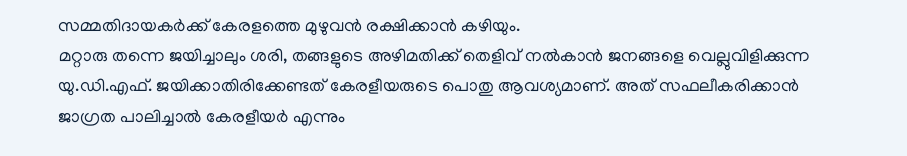സമ്മതിദായകര്‍ക്ക് കേരളത്തെ മുഴുവന്‍ രക്ഷിക്കാന്‍ കഴിയും.
മറ്റാരു തന്നെ ജയിച്ചാലും ശരി, തങ്ങളുടെ അഴിമതിക്ക് തെളിവ് നല്‍കാന്‍ ജനങ്ങളെ വെല്ലുവിളിക്കുന്ന യു.ഡി.എഫ്. ജയിക്കാതിരിക്കേണ്ടത് കേരളീയരുടെ പൊതു ആവശ്യമാണ്. അത് സഫലീകരിക്കാന്‍ ജാഗ്രത പാലിച്ചാല്‍ കേരളീയര്‍ എന്നും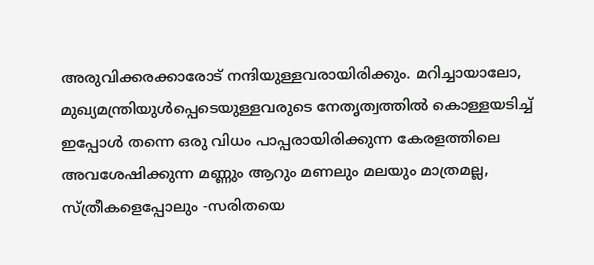അരുവിക്കരക്കാരോട് നന്ദിയുള്ളവരായിരിക്കും. മറിച്ചായാലോ, മുഖ്യമന്ത്രിയുള്‍പ്പെടെയുള്ളവരുടെ നേതൃത്വത്തില്‍ കൊള്ളയടിച്ച് ഇപ്പോള്‍ തന്നെ ഒരു വിധം പാപ്പരായിരിക്കുന്ന കേരളത്തിലെ അവശേഷിക്കുന്ന മണ്ണും ആറും മണലും മലയും മാത്രമല്ല, സ്ത്രീകളെപ്പോലും -സരിതയെ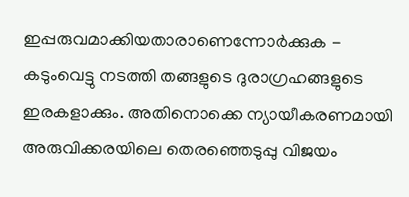ഇപ്പരുവമാക്കിയതാരാണെന്നോര്‍ക്കുക - കടുംവെട്ടു നടത്തി തങ്ങളുടെ ദുരാഗ്രഹങ്ങളുടെ ഇരകളാക്കും. അതിനൊക്കെ ന്യായീകരണമായി അരുവിക്കരയിലെ തെരഞ്ഞെടുപ്പു വിജയം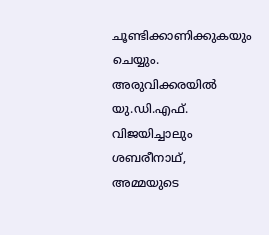ചൂണ്ടിക്കാണിക്കുകയും ചെയ്യും.  അരുവിക്കരയില്‍ യു.ഡി.എഫ്. വിജയിച്ചാലും ശബരീനാഥ്, അമ്മയുടെ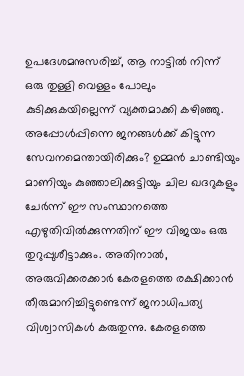ഉപദേശമനുസരിച്ച്, ആ നാട്ടില്‍ നിന്ന് ഒരു തുള്ളി വെള്ളം പോലും കുടിക്കുകയില്ലെന്ന് വ്യക്തമാക്കി കഴിഞ്ഞു. അപ്പോള്‍പ്പിന്നെ ജനങ്ങള്‍ക്ക് കിട്ടുന്ന സേവനമെന്തായിരിക്കും? ഉമ്മന്‍ ചാണ്ടിയും മാണിയും കുഞ്ഞാലിക്കുട്ടിയും ചില ഖദറുകളും ചേര്‍ന്ന് ഈ സംസ്ഥാനത്തെ എഴുതിവില്‍ക്കുന്നതിന് ഈ വിജയം ഒരു തുറുപ്പുശീട്ടാക്കും. അതിനാല്‍, അരുവിക്കരക്കാര്‍ കേരളത്തെ രക്ഷിക്കാന്‍ തീരുമാനിച്ചിട്ടുണ്ടെന്ന് ജനാധിപത്യ വിശ്വാസികള്‍ കരുതുന്നു. കേരളത്തെ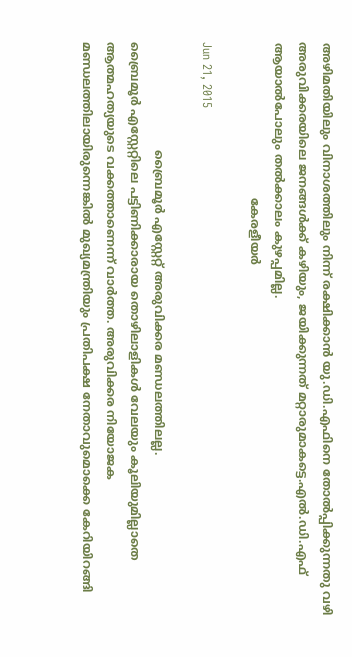അഴിമതിയിലും വിനാശത്തിലും നിന്ന് രക്ഷിക്കാന്‍ യു.ഡി.എഫിനെ തോല്‍പ്പിക്കുന്നതു വഴി അരുവിക്കരയിലെ ജനങ്ങള്‍ക്ക് കഴിയും, ജയിക്കുന്നത് മറ്റാരുമാകട്ടെ.എല്‍.ഡി.എഫ് ആയാല്‍പോലും തല്‍ക്കാലം കുഴപ്പമില്ല.
                                          കേരളീയര്‍

Jun 21, 2015

                             ബ്രൈമൂര്‍ എസ്റ്റേറ്റ് അരുവിക്കര മണ്ഡലത്തിലല്ല.
ബ്രൈമൂര്‍ എസ്റ്റേറ്റിലെ പട്ടിണിക്കാരായ തൊഴിലാളികള്‍ വേലയും കൂലിയുമില്ലാതെ ആത്മഹത്യയുടെ വക്കത്താണെന്ന് വാര്‍ത്ത. അരുവിക്കര നിയോജക മണ്ഡലത്തിലായിരുന്നെങ്കില്‍ മുഖ്യമന്ത്രിയും പ്രതിപക്ഷ നേതാവുമൊക്കെ കേറിയിറങ്ങി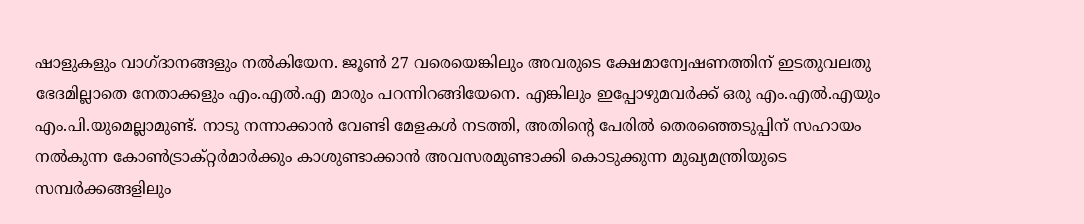ഷാളുകളും വാഗ്ദാനങ്ങളും നല്‍കിയേന. ജൂണ്‍ 27 വരെയെങ്കിലും അവരുടെ ക്ഷേമാന്വേഷണത്തിന് ഇടതുവലതു ഭേദമില്ലാതെ നേതാക്കളും എം.എല്‍.എ മാരും പറന്നിറങ്ങിയേനെ. എങ്കിലും ഇപ്പോഴുമവര്‍ക്ക് ഒരു എം.എല്‍.എയും എം.പി.യുമെല്ലാമുണ്ട്. നാടു നന്നാക്കാന്‍ വേണ്ടി മേളകള്‍ നടത്തി, അതിന്റെ പേരില്‍ തെരഞ്ഞെടുപ്പിന് സഹായം നല്‍കുന്ന കോണ്‍ട്രാക്റ്റര്‍മാര്‍ക്കും കാശുണ്ടാക്കാന്‍ അവസരമുണ്ടാക്കി കൊടുക്കുന്ന മുഖ്യമന്ത്രിയുടെ സമ്പര്‍ക്കങ്ങളിലും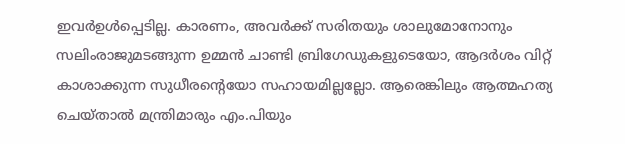ഇവര്‍ഉള്‍പ്പെടില്ല. കാരണം, അവര്‍ക്ക് സരിതയും ശാലുമോനോനും സലിംരാജുമടങ്ങുന്ന ഉമ്മന്‍ ചാണ്ടി ബ്രിഗേഡുകളുടെയോ, ആദര്‍ശം വിറ്റ് കാശാക്കുന്ന സുധീരന്റെയോ സഹായമില്ലല്ലോ. ആരെങ്കിലും ആത്മഹത്യ ചെയ്താല്‍ മന്ത്രിമാരും എം.പിയും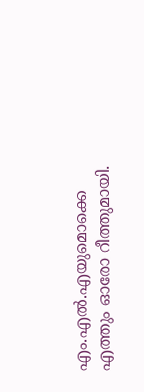എം.എല്‍.എയുമൊക്കെ എത്തും ഓരോ റീത്തുമായി.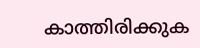കാത്തിരിക്കുക